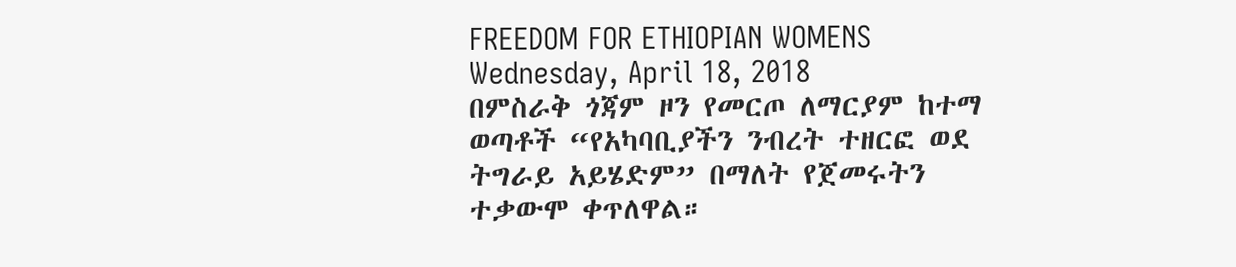FREEDOM FOR ETHIOPIAN WOMENS
Wednesday, April 18, 2018
በምስራቅ ጎጃም ዞን የመርጦ ለማርያም ከተማ ወጣቶች “የአካባቢያችን ንብረት ተዘርፎ ወደ ትግራይ አይሄድም” በማለት የጀመሩትን ተቃውሞ ቀጥለዋል።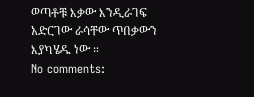ወጣቶቹ እቃው እንዲራገፍ አድርገው ራሳቸው ጥበቃውን እያካሄዱ ነው ።
No comments: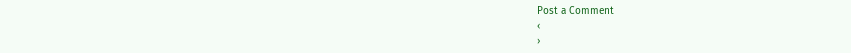Post a Comment
‹
›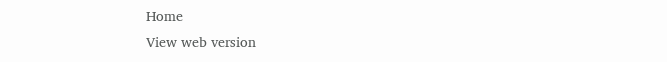Home
View web version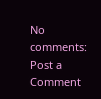No comments:
Post a Comment